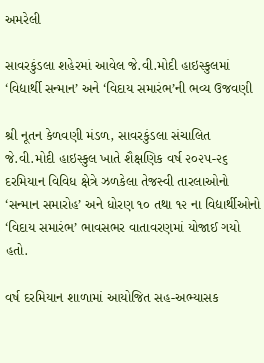અમરેલી

સાવરકુંડલા શહેરમાં આવેલ જે.વી.મોદી હાઇસ્કુલમાં ‘વિદ્યાર્થી સન્માન’ અને ‘વિદાય સમારંભ’ની ભવ્ય ઉજવણી

શ્રી નૂતન કેળવણી મંડળ, સાવરકુંડલા સંચાલિત જે.વી.મોદી હાઇસ્કુલ ખાતે શૈક્ષણિક વર્ષ ૨૦૨૫-૨૬ દરમિયાન વિવિધ ક્ષેત્રે ઝળકેલા તેજસ્વી તારલાઓનો ‘સન્માન સમારોહ’ અને ધોરણ ૧૦ તથા ૧૨ ના વિદ્યાર્થીઓનો ‘વિદાય સમારંભ’ ભાવસભર વાતાવરણમાં યોજાઈ ગયો હતો.

વર્ષ દરમિયાન શાળામાં આયોજિત સહ-અભ્યાસક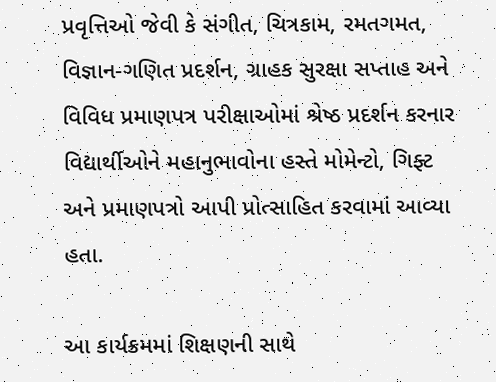પ્રવૃત્તિઓ જેવી કે સંગીત, ચિત્રકામ, રમતગમત, વિજ્ઞાન-ગણિત પ્રદર્શન, ગ્રાહક સુરક્ષા સપ્તાહ અને વિવિધ પ્રમાણપત્ર પરીક્ષાઓમાં શ્રેષ્ઠ પ્રદર્શન કરનાર વિદ્યાર્થીઓને મહાનુભાવોના હસ્તે મોમેન્ટો, ગિફ્ટ અને પ્રમાણપત્રો આપી પ્રોત્સાહિત કરવામાં આવ્યા હતા.

આ કાર્યક્રમમાં શિક્ષણની સાથે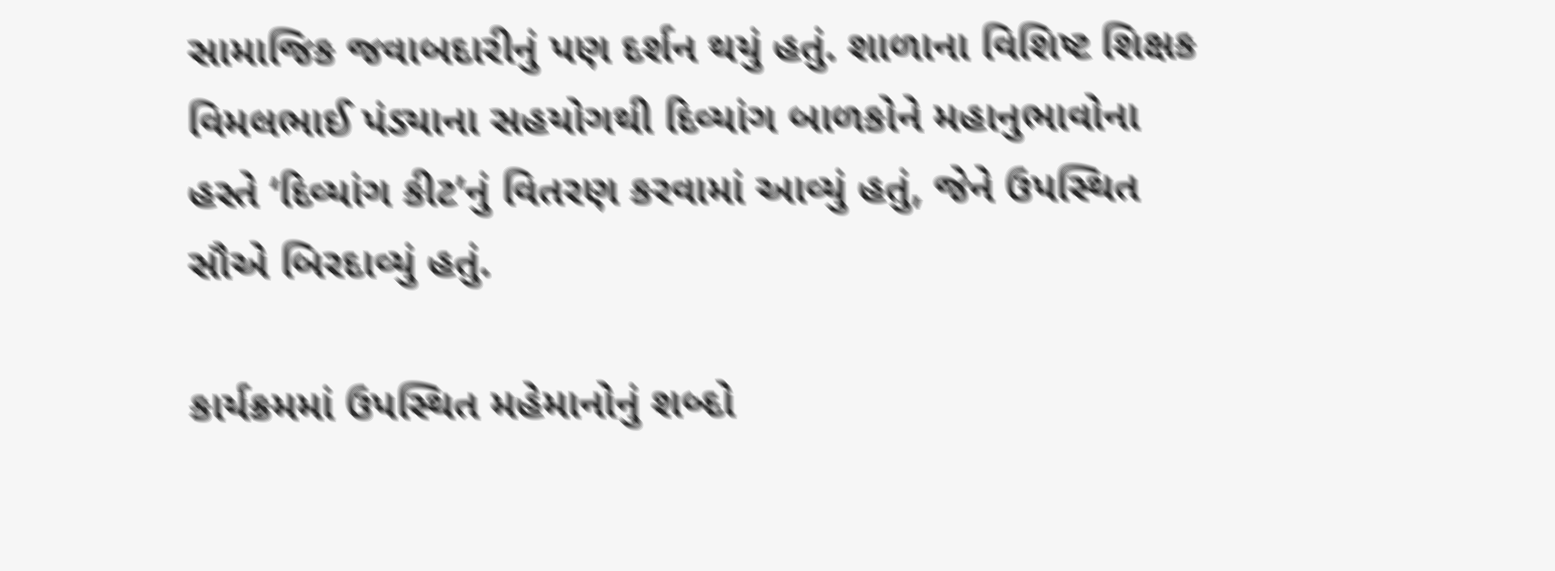સામાજિક જવાબદારીનું પણ દર્શન થયું હતું. શાળાના વિશિષ્ટ શિક્ષક વિમલભાઈ પંડ્યાના સહયોગથી દિવ્યાંગ બાળકોને મહાનુભાવોના હસ્તે ‘દિવ્યાંગ કીટ’નું વિતરણ કરવામાં આવ્યું હતું, જેને ઉપસ્થિત સૌએ બિરદાવ્યું હતું.

કાર્યક્રમમાં ઉપસ્થિત મહેમાનોનું શબ્દો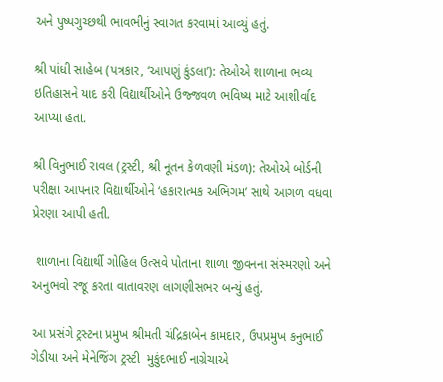અને પુષ્પગુચ્છથી ભાવભીનું સ્વાગત કરવામાં આવ્યું હતું.

શ્રી પાંધી સાહેબ (પત્રકાર, ‘આપણું કુંડલા’): તેઓએ શાળાના ભવ્ય ઇતિહાસને યાદ કરી વિદ્યાર્થીઓને ઉજ્જવળ ભવિષ્ય માટે આશીર્વાદ આપ્યા હતા.

શ્રી વિનુભાઈ રાવલ (ટ્રસ્ટી, શ્રી નૂતન કેળવણી મંડળ): તેઓએ બોર્ડની પરીક્ષા આપનાર વિદ્યાર્થીઓને ‘હકારાત્મક અભિગમ’ સાથે આગળ વધવા પ્રેરણા આપી હતી.

 શાળાના વિદ્યાર્થી ગોહિલ ઉત્સવે પોતાના શાળા જીવનના સંસ્મરણો અને અનુભવો રજૂ કરતા વાતાવરણ લાગણીસભર બન્યું હતું.

આ પ્રસંગે ટ્રસ્ટના પ્રમુખ શ્રીમતી ચંદ્રિકાબેન કામદાર, ઉપપ્રમુખ કનુભાઈ ગેડીયા અને મેનેજિંગ ટ્રસ્ટી  મુકુંદભાઈ નાગ્રેચાએ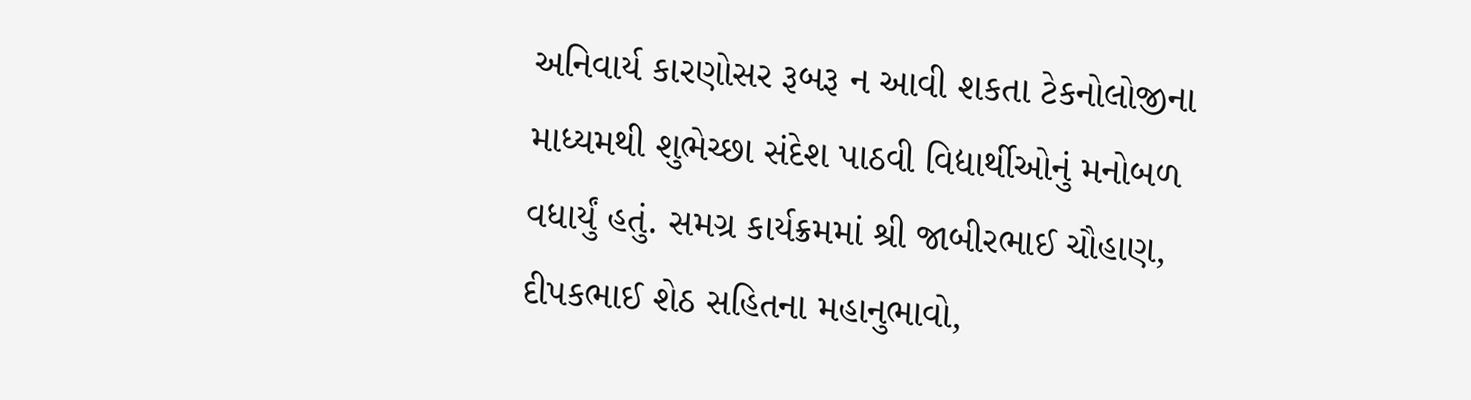અનિવાર્ય કારણોસર રૂબરૂ ન આવી શકતા ટેકનોલોજીના માધ્યમથી શુભેચ્છા સંદેશ પાઠવી વિદ્યાર્થીઓનું મનોબળ વધાર્યું હતું. સમગ્ર કાર્યક્રમમાં શ્રી જાબીરભાઈ ચૌહાણ, દીપકભાઈ શેઠ સહિતના મહાનુભાવો,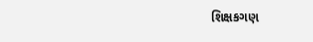શિક્ષકગણ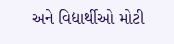અને વિદ્યાર્થીઓ મોટી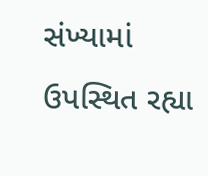સંખ્યામાં ઉપસ્થિત રહ્યા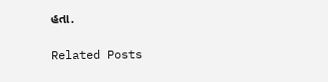હતા.

Related Posts